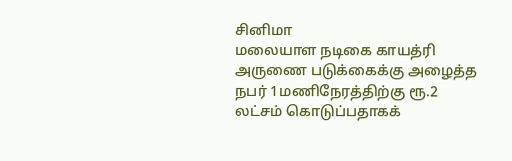சினிமா
மலையாள நடிகை காயத்ரி அருணை படுக்கைக்கு அழைத்த நபர் 1மணிநேரத்திற்கு ரூ.2 லட்சம் கொடுப்பதாகக்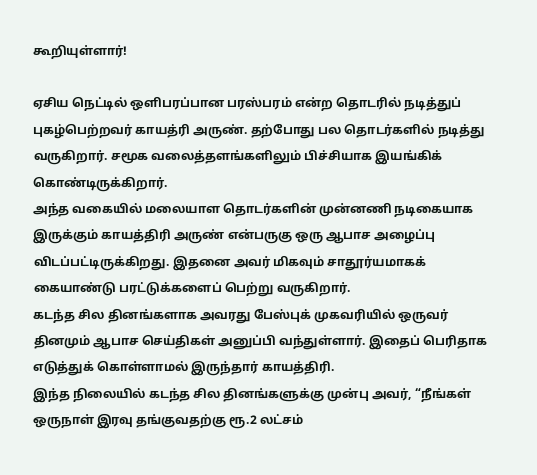கூறியுள்ளார்!

ஏசிய நெட்டில் ஒளிபரப்பான பரஸ்பரம் என்ற தொடரில் நடித்துப் புகழ்பெற்றவர் காயத்ரி அருண். தற்போது பல தொடர்களில் நடித்து வருகிறார். சமூக வலைத்தளங்களிலும் பிச்சியாக இயங்கிக் கொண்டிருக்கிறார்.
அந்த வகையில் மலையாள தொடர்களின் முன்னணி நடிகையாக இருக்கும் காயத்திரி அருண் என்பருகு ஒரு ஆபாச அழைப்பு விடப்பட்டிருக்கிறது. இதனை அவர் மிகவும் சாதூர்யமாகக் கையாண்டு பரட்டுக்களைப் பெற்று வருகிறார்.
கடந்த சில தினங்களாக அவரது பேஸ்புக் முகவரியில் ஒருவர் தினமும் ஆபாச செய்திகள் அனுப்பி வந்துள்ளார். இதைப் பெரிதாக எடுத்துக் கொள்ளாமல் இருந்தார் காயத்திரி.
இந்த நிலையில் கடந்த சில தினங்களுக்கு முன்பு அவர், “நீங்கள் ஒருநாள் இரவு தங்குவதற்கு ரூ.2 லட்சம்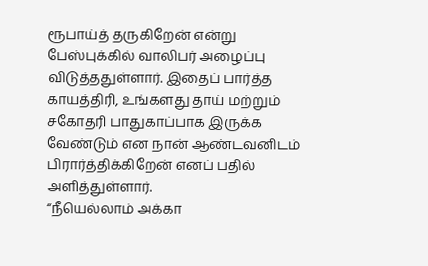ரூபாய்த் தருகிறேன் என்று பேஸ்புக்கில் வாலிபர் அழைப்பு விடுத்ததுள்ளார். இதைப் பார்த்த காயத்திரி, உங்களது தாய் மற்றும் சகோதரி பாதுகாப்பாக இருக்க வேண்டும் என நான் ஆண்டவனிடம் பிரார்த்திக்கிறேன் எனப் பதில் அளித்துள்ளார்.
“நீயெல்லாம் அக்கா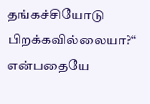தங்கச்சியோடு பிறக்கவில்லையா?“ என்பதையே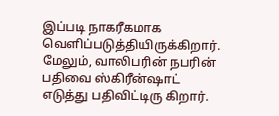இப்படி நாகரீகமாக வெளிப்படுத்தியிருக்கிறார். மேலும், வாலிபரின் நபரின் பதிவை ஸ்கிரீன்ஷாட் எடுத்து பதிவிட்டிரு கிறார்.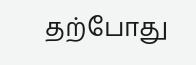தற்போது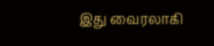இது வைரலாகி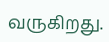வருகிறது.